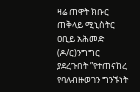ዛሬ ጠዋት ክቡር ጠቅላይ ሚኒስትር ዐቢይ አሕመድ (ዶ/ር)ንግግር ያደረጉበት ”የተጠናከረ የባለብዙወገን ግንኙነት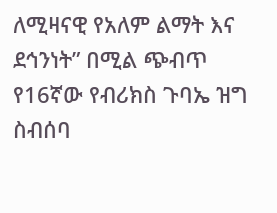ለሚዛናዊ የአለም ልማት እና ደኅንነት” በሚል ጭብጥ የ16ኛው የብሪክስ ጉባኤ ዝግ ስብሰባ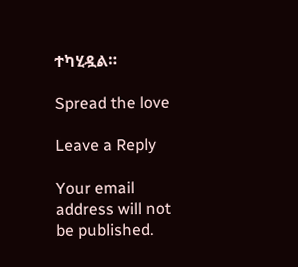ተካሂዷል።

Spread the love

Leave a Reply

Your email address will not be published.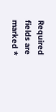Required fields are marked *